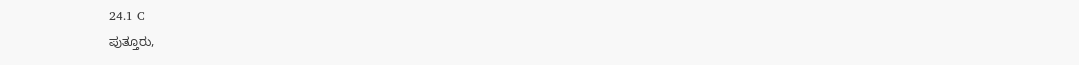24.1 C
ಪುತ್ತೂರು,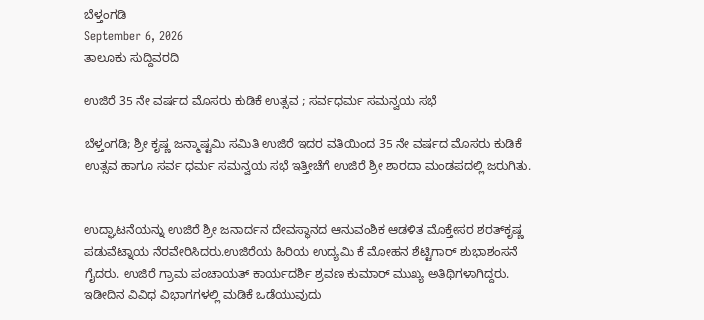ಬೆಳ್ತಂಗಡಿ
September 6, 2026
ತಾಲೂಕು ಸುದ್ದಿವರದಿ

ಉಜಿರೆ 35 ನೇ ವರ್ಷದ ಮೊಸರು ಕುಡಿಕೆ ಉತ್ಸವ ; ಸರ್ವಧರ್ಮ ಸಮನ್ವಯ ಸಭೆ

ಬೆಳ್ತಂಗಡಿ; ಶ್ರೀ ಕೃಷ್ಣ ಜನ್ಮಾಷ್ಟಮಿ ಸಮಿತಿ ಉಜಿರೆ ಇದರ ವತಿಯಿಂದ 35 ನೇ ವರ್ಷದ ಮೊಸರು ಕುಡಿಕೆ ಉತ್ಸವ ಹಾಗೂ ಸರ್ವ ಧರ್ಮ ಸಮನ್ವಯ ಸಭೆ ಇತ್ತೀಚೆಗೆ ಉಜಿರೆ ಶ್ರೀ ಶಾರದಾ ಮಂಡಪದಲ್ಲಿ ಜರುಗಿತು.


ಉದ್ಘಾಟನೆಯನ್ನು ಉಜಿರೆ ಶ್ರೀ ಜನಾರ್ದನ ದೇವಸ್ಥಾನದ ಆನುವಂಶಿಕ ಆಡಳಿತ ಮೊಕ್ತೇಸರ ಶರತ್‌ಕೃಷ್ಣ ಪಡುವೆಟ್ನಾಯ ನೆರವೇರಿಸಿದರು.ಉಜಿರೆಯ ಹಿರಿಯ ಉದ್ಯಮಿ ಕೆ ಮೋಹನ ಶೆಟ್ಟಿಗಾರ್ ಶುಭಾಶಂಸನೆ ಗೈದರು. ಉಜಿರೆ ಗ್ರಾಮ ಪಂಚಾಯತ್ ಕಾರ್ಯದರ್ಶಿ ಶ್ರವಣ ಕುಮಾರ್ ಮುಖ್ಯ ಅತಿಥಿಗಳಾಗಿದ್ದರು. ಇಡೀದಿನ ವಿವಿಧ ವಿಭಾಗಗಳಲ್ಲಿ ಮಡಿಕೆ ಒಡೆಯುವುದು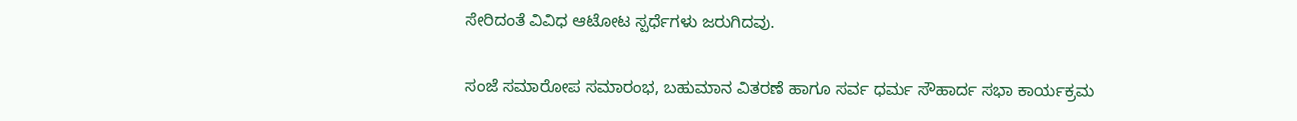ಸೇರಿದಂತೆ ವಿವಿಧ ಆಟೋಟ ಸ್ಪರ್ಧೆಗಳು ಜರುಗಿದವು.


ಸಂಜೆ ಸಮಾರೋಪ ಸಮಾರಂಭ, ಬಹುಮಾನ ವಿತರಣೆ ಹಾಗೂ ಸರ್ವ ಧರ್ಮ ಸೌಹಾರ್ದ ಸಭಾ ಕಾರ್ಯಕ್ರಮ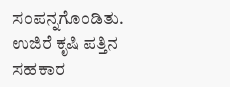ಸಂಪನ್ನಗೊಂಡಿತು.
ಉಜಿರೆ ಕೃಷಿ ಪತ್ತಿನ ಸಹಕಾರ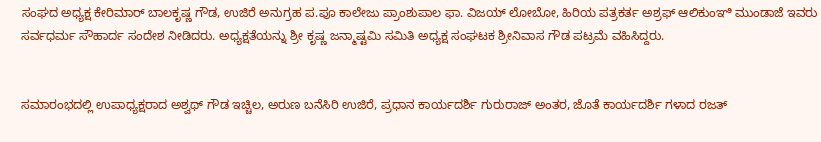ಸಂಘದ ಅಧ್ಯಕ್ಷ ಕೇರಿಮಾರ್ ಬಾಲಕೃಷ್ಣ ಗೌಡ, ಉಜಿರೆ ಅನುಗ್ರಹ ಪ.ಪೂ ಕಾಲೇಜು ಪ್ರಾಂಶುಪಾಲ ಫಾ. ವಿಜಯ್ ಲೋಬೋ, ಹಿರಿಯ ಪತ್ರಕರ್ತ ಅಶ್ರಫ್ ಆಲಿಕುಂಞಿ ಮುಂಡಾಜೆ ಇವರು ಸರ್ವಧರ್ಮ ಸೌಹಾರ್ದ ಸಂದೇಶ ನೀಡಿದರು. ಅಧ್ಯಕ್ಷತೆಯನ್ನು ಶ್ರೀ ಕೃಷ್ಣ ಜನ್ಮಾಷ್ಟಮಿ ಸಮಿತಿ ಅಧ್ಯಕ್ಷ ಸಂಘಟಕ ಶ್ರೀನಿವಾಸ ಗೌಡ ಪಟ್ರಮೆ ವಹಿಸಿದ್ದರು.


ಸಮಾರಂಭದಲ್ಲಿ ಉಪಾಧ್ಯಕ್ಷರಾದ ಅಶ್ವಥ್ ಗೌಡ ಇಚ್ಚಿಲ, ಅರುಣ ಬನೆಸಿರಿ ಉಜಿರೆ, ಪ್ರಧಾನ ಕಾರ್ಯದರ್ಶಿ ಗುರುರಾಜ್ ಅಂತರ, ಜೊತೆ ಕಾರ್ಯದರ್ಶಿ ಗಳಾದ ರಜತ್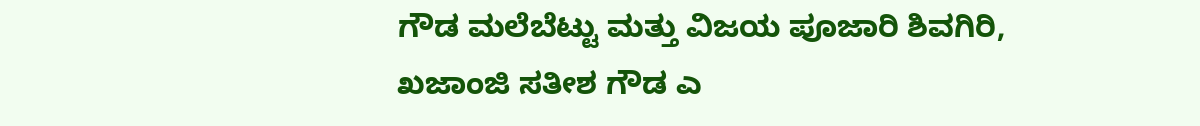ಗೌಡ ಮಲೆಬೆಟ್ಟು ಮತ್ತು ವಿಜಯ ಪೂಜಾರಿ ಶಿವಗಿರಿ, ಖಜಾಂಜಿ ಸತೀಶ ಗೌಡ ಎ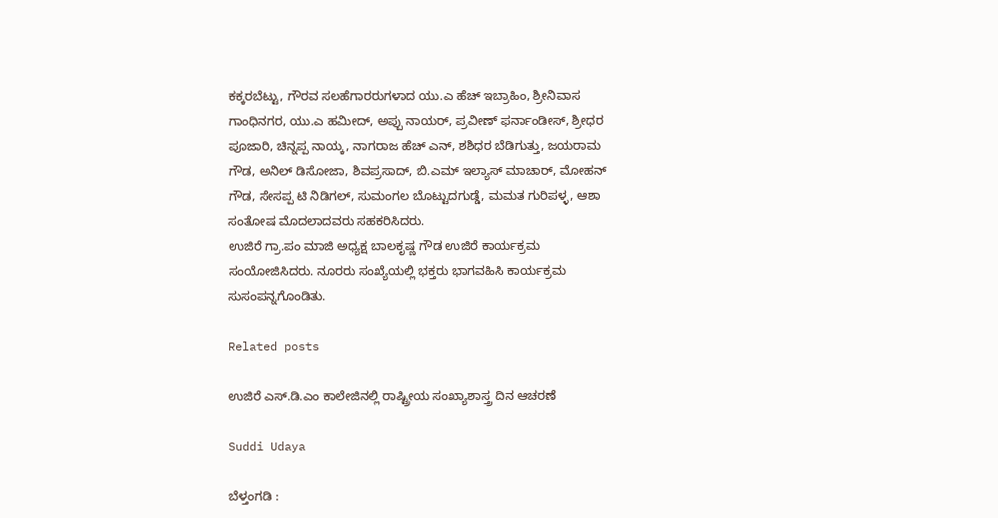ಕಕ್ಕರಬೆಟ್ಟು, ಗೌರವ ಸಲಹೆಗಾರರುಗಳಾದ ಯು.ಎ ಹೆಚ್ ಇಬ್ರಾಹಿಂ, ಶ್ರೀನಿವಾಸ ಗಾಂಧಿನಗರ, ಯು.ಎ ಹಮೀದ್, ಅಪ್ಪು ನಾಯರ್, ಪ್ರವೀಣ್ ಫರ್ನಾಂಡೀಸ್, ಶ್ರೀಧರ ಪೂಜಾರಿ, ಚಿನ್ನಪ್ಪ ನಾಯ್ಕ, ನಾಗರಾಜ ಹೆಚ್ ಎನ್, ಶಶಿಧರ ಬೆಡಿಗುತ್ತು, ಜಯರಾಮ ಗೌಡ, ಅನಿಲ್ ಡಿಸೋಜಾ, ಶಿವಪ್ರಸಾದ್, ಬಿ.ಎಮ್ ಇಲ್ಯಾಸ್ ಮಾಚಾರ್, ಮೋಹನ್ ಗೌಡ, ಸೇಸಪ್ಪ ಟಿ ನಿಡಿಗಲ್, ಸುಮಂಗಲ ಬೊಟ್ಟುದಗುಡ್ಡೆ, ಮಮತ ಗುರಿಪಳ್ಳ, ಆಶಾ ಸಂತೋಷ ಮೊದಲಾದವರು ಸಹಕರಿಸಿದರು.
ಉಜಿರೆ ಗ್ರಾ.ಪಂ ಮಾಜಿ ಅಧ್ಯಕ್ಷ ಬಾಲಕೃಷ್ಣ ಗೌಡ ಉಜಿರೆ ಕಾರ್ಯಕ್ರಮ ಸಂಯೋಜಿಸಿದರು. ನೂರರು ಸಂಖ್ಯೆಯಲ್ಲಿ ಭಕ್ತರು ಭಾಗವಹಿಸಿ ಕಾರ್ಯಕ್ರಮ ಸುಸಂಪನ್ನಗೊಂಡಿತು.

Related posts

ಉಜಿರೆ ಎಸ್.ಡಿ.ಎಂ ಕಾಲೇಜಿನಲ್ಲಿ ರಾಷ್ಟ್ರೀಯ ಸಂಖ್ಯಾಶಾಸ್ತ್ರ ದಿನ ಆಚರಣೆ

Suddi Udaya

ಬೆಳ್ತಂಗಡಿ :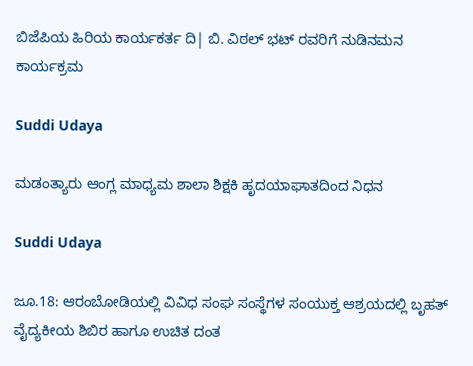ಬಿಜೆಪಿಯ ಹಿರಿಯ ಕಾರ್ಯಕರ್ತ ದಿ| ಬಿ. ವಿಠಲ್ ಭಟ್ ರವರಿಗೆ ನುಡಿನಮನ ಕಾರ್ಯಕ್ರಮ

Suddi Udaya

ಮಡಂತ್ಯಾರು ಆಂಗ್ಲ ಮಾಧ್ಯಮ ಶಾಲಾ ಶಿಕ್ಷಕಿ ಹೃದಯಾಘಾತದಿಂದ ನಿಧನ

Suddi Udaya

ಜೂ.18: ಆರಂಬೋಡಿಯಲ್ಲಿ ವಿವಿಧ ಸಂಘ ಸಂಸ್ಥೆಗಳ ಸಂಯುಕ್ತ ಆಶ್ರಯದಲ್ಲಿ ಬೃಹತ್ ವೈದ್ಯಕೀಯ ಶಿಬಿರ ಹಾಗೂ ಉಚಿತ ದಂತ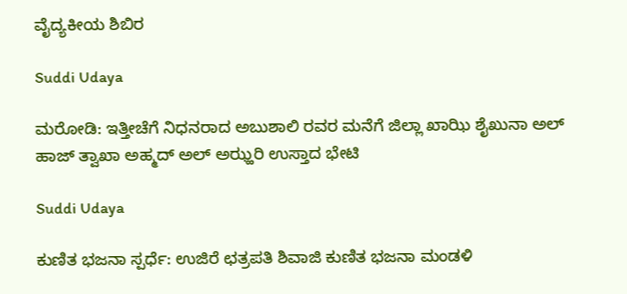ವೈದ್ಯಕೀಯ ಶಿಬಿರ

Suddi Udaya

ಮರೋಡಿ: ಇತ್ತೀಚೆಗೆ ನಿಧನರಾದ ಅಬುಶಾಲಿ ರವರ ಮನೆಗೆ ಜಿಲ್ಲಾ ಖಾಝಿ ಶೈಖುನಾ ಅಲ್ ಹಾಜ್ ತ್ವಾಖಾ ಅಹ್ಮದ್ ಅಲ್ ಅಝ್ಹರಿ ಉಸ್ತಾದ ಭೇಟಿ

Suddi Udaya

ಕುಣಿತ ಭಜನಾ ಸ್ಪರ್ಧೆ: ಉಜಿರೆ ಛತ್ರಪತಿ ಶಿವಾಜಿ ಕುಣಿತ ಭಜನಾ ಮಂಡಳಿ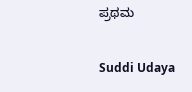ಪ್ರಥಮ

Suddi Udaya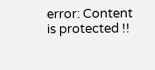error: Content is protected !!